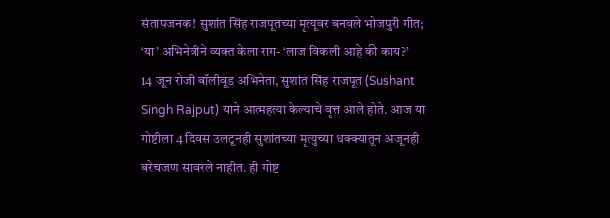संतापजनक! सुशांत सिंह राजपूतच्या मृत्यूवर बनवले भोजपुरी गीत; ‘या’ अभिनेत्रीने व्यक्त केला राग- ‘लाज विकली आहे की काय?’
14 जून रोजी बॉलीवूड अभिनेता, सुशांत सिंह राजपूत (Sushant Singh Rajput) याने आत्महत्या केल्याचे वृत्त आले होते. आज या गोष्टीला 4 दिवस उलटूनही सुशांतच्या मृत्युच्या धक्क्यातून अजूनही बरेचजण सावरले नाहीत. ही गोष्ट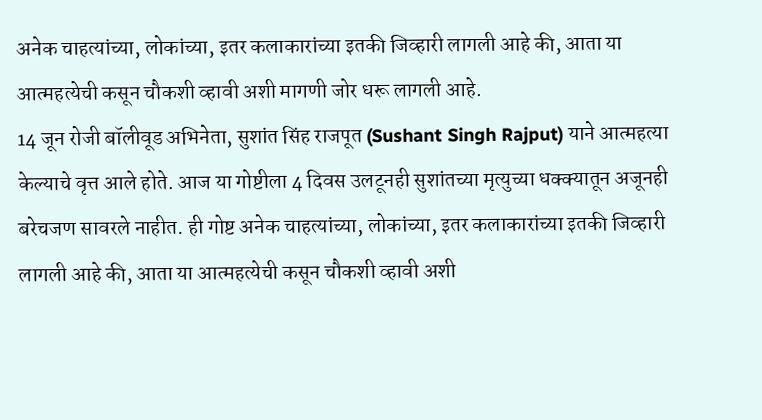अनेक चाहत्यांच्या, लोकांच्या, इतर कलाकारांच्या इतकी जिव्हारी लागली आहे की, आता या आत्महत्येची कसून चौकशी व्हावी अशी मागणी जोर धरू लागली आहे.
14 जून रोजी बॉलीवूड अभिनेता, सुशांत सिंह राजपूत (Sushant Singh Rajput) याने आत्महत्या केल्याचे वृत्त आले होते. आज या गोष्टीला 4 दिवस उलटूनही सुशांतच्या मृत्युच्या धक्क्यातून अजूनही बरेचजण सावरले नाहीत. ही गोष्ट अनेक चाहत्यांच्या, लोकांच्या, इतर कलाकारांच्या इतकी जिव्हारी लागली आहे की, आता या आत्महत्येची कसून चौकशी व्हावी अशी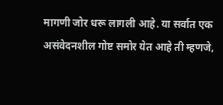मागणी जोर धरू लागली आहे. या सर्वात एक असंवेदनशील गोष्ट समोर येत आहे ती म्हणजे,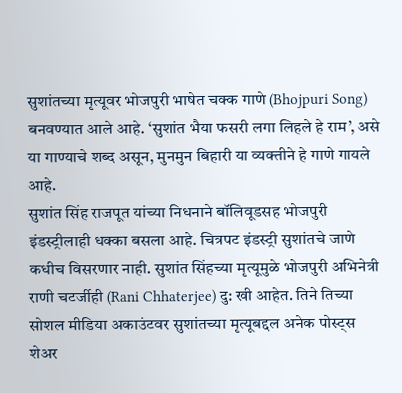सुशांतच्या मृत्यूवर भोजपुरी भाषेत चक्क गाणे (Bhojpuri Song) बनवण्यात आले आहे. ‘सुशांत भैया फसरी लगा लिहले हे राम’, असे या गाण्याचे शब्द असून, मुनमुन बिहारी या व्यक्तीने हे गाणे गायले आहे.
सुशांत सिंह राजपूत यांच्या निधनाने बॉलिवूडसह भोजपुरी इंडस्ट्रीलाही धक्का बसला आहे. चित्रपट इंडस्ट्री सुशांतचे जाणे कधीच विसरणार नाही. सुशांत सिंहच्या मृत्यूमुळे भोजपुरी अभिनेत्री राणी चटर्जीही (Rani Chhaterjee) दु: खी आहेत. तिने तिच्या सोशल मीडिया अकाउंटवर सुशांतच्या मृत्यूबद्दल अनेक पोस्ट्स शेअर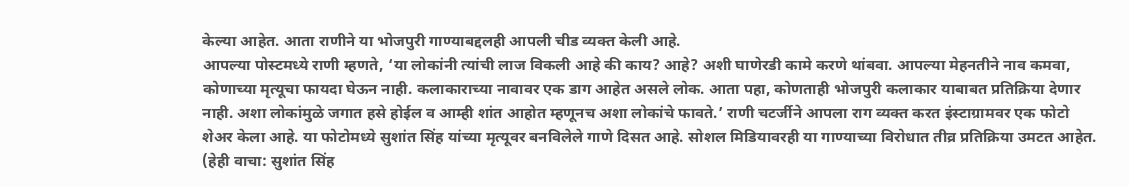केल्या आहेत. आता राणीने या भोजपुरी गाण्याबद्दलही आपली चीड व्यक्त केली आहे.
आपल्या पोस्टमध्ये राणी म्हणते, ‘या लोकांनी त्यांची लाज विकली आहे की काय? आहे? अशी घाणेरडी कामे करणे थांबवा. आपल्या मेहनतीने नाव कमवा, कोणाच्या मृत्यूचा फायदा घेऊन नाही. कलाकाराच्या नावावर एक डाग आहेत असले लोक. आता पहा, कोणताही भोजपुरी कलाकार याबाबत प्रतिक्रिया देणार नाही. अशा लोकांमुळे जगात हसे होईल व आम्ही शांत आहोत म्हणूनच अशा लोकांचे फावते.’ राणी चटर्जीने आपला राग व्यक्त करत इंस्टाग्रामवर एक फोटो शेअर केला आहे. या फोटोमध्ये सुशांत सिंह यांच्या मृत्यूवर बनविलेले गाणे दिसत आहे. सोशल मिडियावरही या गाण्याच्या विरोधात तीव्र प्रतिक्रिया उमटत आहेत. (हेही वाचा: सुशांत सिंह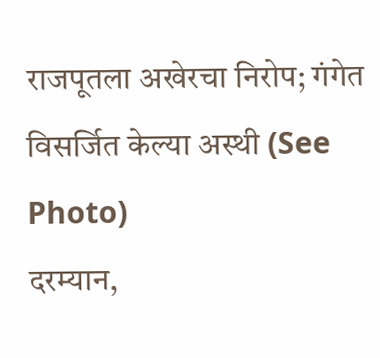राजपूतला अखेरचा निरोप; गंगेत विसर्जित केल्या अस्थी (See Photo)
दरम्यान,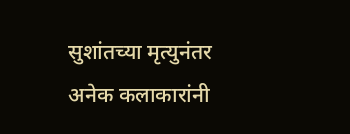सुशांतच्या मृत्युनंतर अनेक कलाकारांनी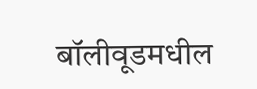बॉलीवूडमधील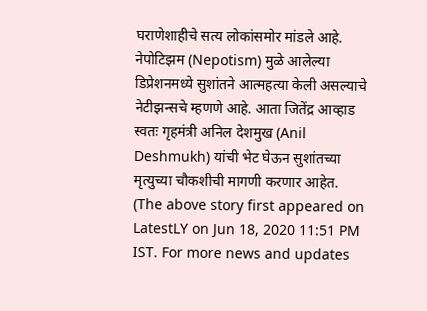घराणेशाहीचे सत्य लोकांसमोर मांडले आहे. नेपोटिझम (Nepotism) मुळे आलेल्या डिप्रेशनमध्ये सुशांतने आत्महत्या केली असल्याचे नेटीझन्सचे म्हणणे आहे. आता जितेंद्र आव्हाड स्वतः गृहमंत्री अनिल देशमुख (Anil Deshmukh) यांची भेट घेऊन सुशांतच्या मृत्युच्या चौकशीची मागणी करणार आहेत.
(The above story first appeared on LatestLY on Jun 18, 2020 11:51 PM IST. For more news and updates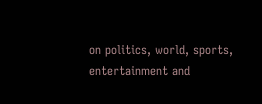on politics, world, sports, entertainment and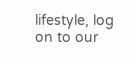lifestyle, log on to our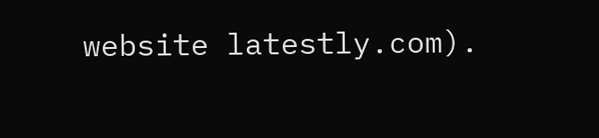website latestly.com).